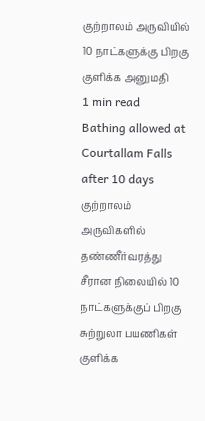குற்றாலம் அருவியில் 10 நாட்களுக்கு பிறகு குளிக்க அனுமதி
1 min read
Bathing allowed at Courtallam Falls after 10 days
குற்றாலம் அருவிகளில் தண்ணீர்வரத்து சீரான நிலையில் 10 நாட்களுக்குப் பிறகு சுற்றுலா பயணிகள் குளிக்க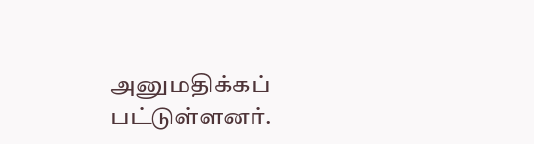அனுமதிக்கப் பட்டுள்ளனர்.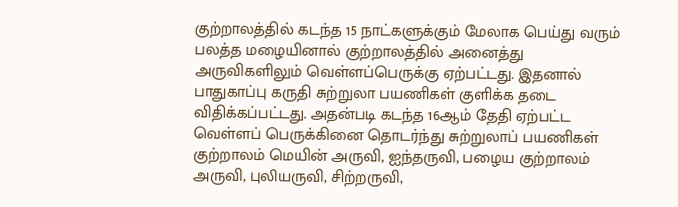குற்றாலத்தில் கடந்த 15 நாட்களுக்கும் மேலாக பெய்து வரும் பலத்த மழையினால் குற்றாலத்தில் அனைத்து அருவிகளிலும் வெள்ளப்பெருக்கு ஏற்பட்டது. இதனால் பாதுகாப்பு கருதி சுற்றுலா பயணிகள் குளிக்க தடை விதிக்கப்பட்டது. அதன்படி கடந்த 16ஆம் தேதி ஏற்பட்ட வெள்ளப் பெருக்கினை தொடர்ந்து சுற்றுலாப் பயணிகள் குற்றாலம் மெயின் அருவி, ஐந்தருவி, பழைய குற்றாலம் அருவி, புலியருவி, சிற்றருவி,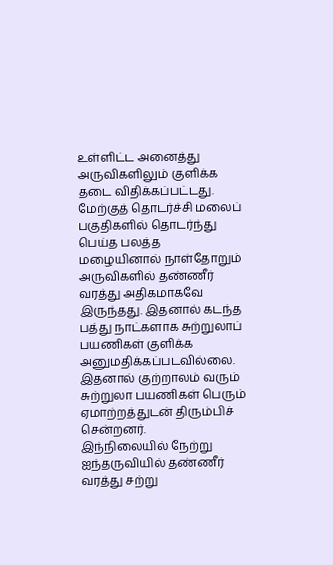உள்ளிட்ட அனைத்து அருவிகளிலும் குளிக்க தடை விதிக்கப்பட்டது.
மேற்குத் தொடர்ச்சி மலைப் பகுதிகளில் தொடர்ந்து பெய்த பலத்த மழையினால் நாள்தோறும் அருவிகளில் தண்ணீர் வரத்து அதிகமாகவே இருந்தது. இதனால் கடந்த பத்து நாட்களாக சுற்றுலாப் பயணிகள் குளிக்க அனுமதிக்கப்படவில்லை. இதனால் குற்றாலம் வரும் சுற்றுலா பயணிகள் பெரும் ஏமாற்றத்துடன் திரும்பிச் சென்றனர்.
இந்நிலையில் நேற்று ஐந்தருவியில் தண்ணீர் வரத்து சற்று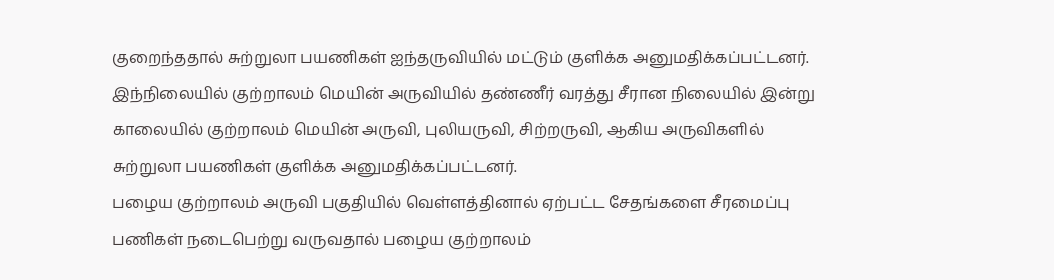குறைந்ததால் சுற்றுலா பயணிகள் ஐந்தருவியில் மட்டும் குளிக்க அனுமதிக்கப்பட்டனர்.
இந்நிலையில் குற்றாலம் மெயின் அருவியில் தண்ணீர் வரத்து சீரான நிலையில் இன்று காலையில் குற்றாலம் மெயின் அருவி, புலியருவி, சிற்றருவி, ஆகிய அருவிகளில் சுற்றுலா பயணிகள் குளிக்க அனுமதிக்கப்பட்டனர்.
பழைய குற்றாலம் அருவி பகுதியில் வெள்ளத்தினால் ஏற்பட்ட சேதங்களை சீரமைப்பு பணிகள் நடைபெற்று வருவதால் பழைய குற்றாலம்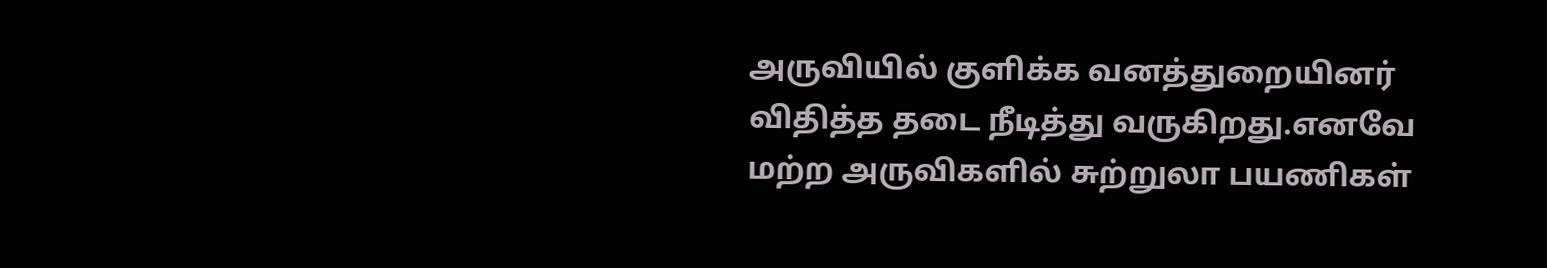அருவியில் குளிக்க வனத்துறையினர் விதித்த தடை நீடித்து வருகிறது.எனவே மற்ற அருவிகளில் சுற்றுலா பயணிகள்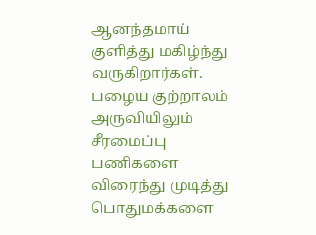ஆனந்தமாய் குளித்து மகிழ்ந்து வருகிறார்கள். பழைய குற்றாலம் அருவியிலும் சீரமைப்பு பணிகளை விரைந்து முடித்து பொதுமக்களை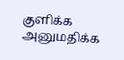குளிக்க அனுமதிக்க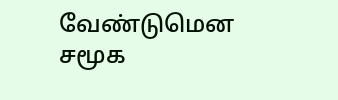வேண்டுமென சமூக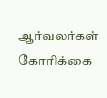ஆர்வலர்கள் கோரிக்கை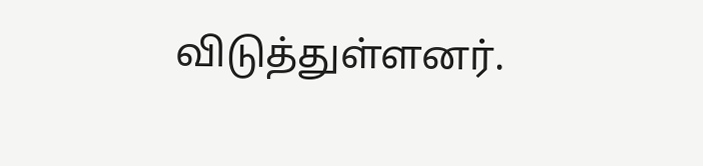விடுத்துள்ளனர்.